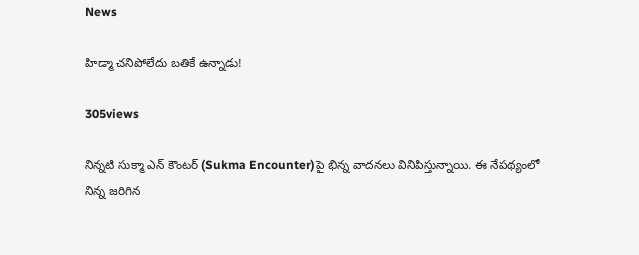News

హిడ్మా చనిపోలేదు బతికే ఉన్నాడు!

305views

నిన్నటి సుక్మా ఎన్ కౌంటర్‌ (Sukma Encounter)పై భిన్న వాదనలు వినిపిస్తున్నాయి. ఈ నేపథ్యంలో నిన్న జరిగిన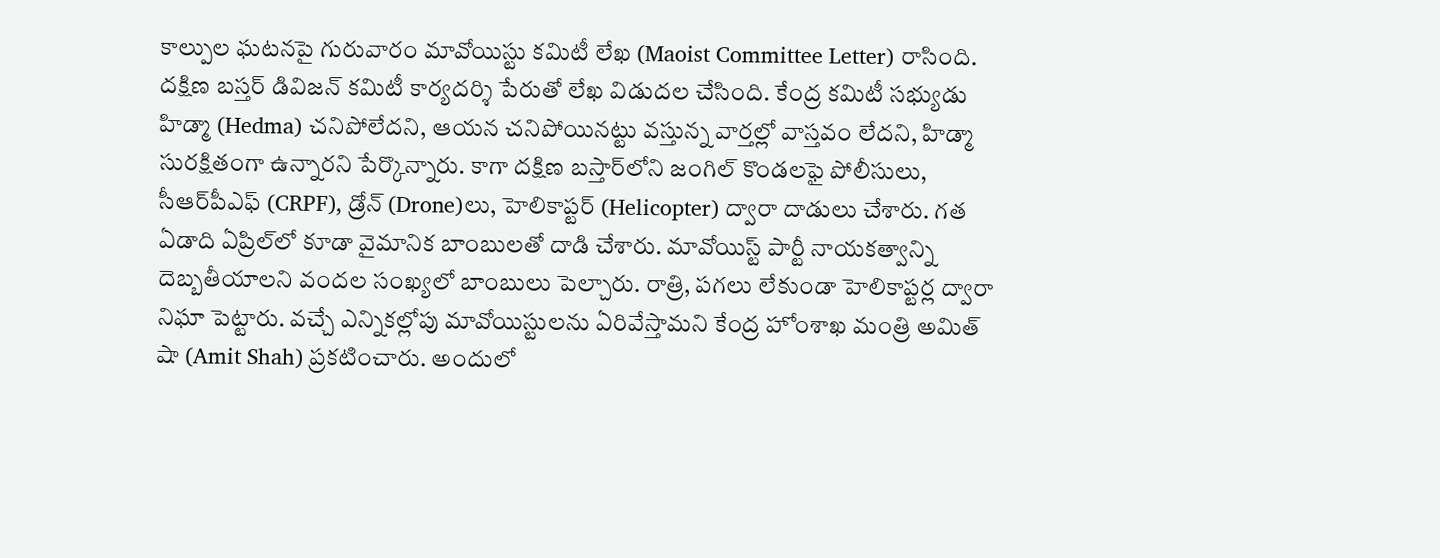కాల్పుల ఘటనపై గురువారం మావోయిస్టు కమిటీ లేఖ (Maoist Committee Letter) రాసింది. దక్షిణ బస్తర్ డివిజన్ కమిటీ కార్యదర్శి పేరుతో లేఖ విడుదల చేసింది. కేంద్ర కమిటీ సభ్యుడు హిడ్మా (Hedma) చనిపోలేదని, ఆయన చనిపోయినట్టు వస్తున్న వార్తల్లో వాస్తవం లేదని, హిడ్మా సురక్షితంగా ఉన్నారని పేర్కొన్నారు. కాగా దక్షిణ బస్తార్‌లోని జంగిల్ కొండలఫై పోలీసులు, సీఆర్‌పీఎఫ్ (CRPF), డ్రోన్‌ (Drone)లు, హెలికాప్టర్ (Helicopter) ద్వారా దాడులు చేశారు. గత ఏడాది ఏప్రిల్‌లో కూడా వైమానిక బాంబులతో దాడి చేశారు. మావోయిస్ట్ పార్టీ నాయకత్వాన్ని దెబ్బతీయాలని వందల సంఖ్యలో బాంబులు పెల్చారు. రాత్రి, పగలు లేకుండా హెలికాప్టర్ల ద్వారా నిఘా పెట్టారు. వచ్చే ఎన్నికల్లోపు మావోయిస్టులను ఏరివేస్తామని కేంద్ర హోంశాఖ మంత్రి అమిత్ షా (Amit Shah) ప్రకటించారు. అందులో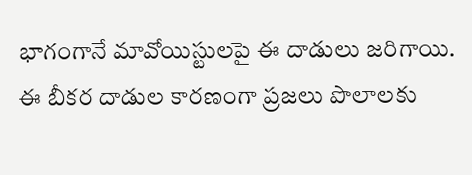భాగంగానే మావోయిస్టులపై ఈ దాడులు జరిగాయి. ఈ బీకర దాడుల కారణంగా ప్రజలు పొలాలకు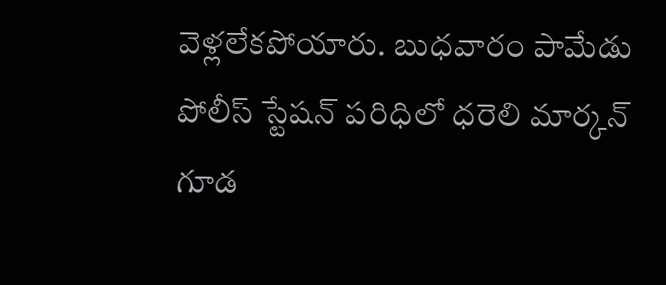వెళ్లలేకపోయారు. బుధవారం పామేడు పోలీస్ స్టేషన్ పరిధిలో ధరెలి మార్కన్ గూడ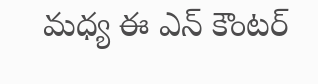మధ్య ఈ ఎన్ కౌంటర్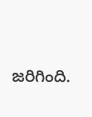జరిగింది.